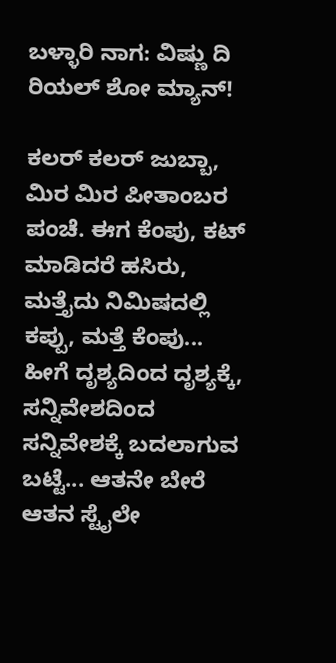ಬಳ್ಳಾರಿ ನಾಗ: ವಿಷ್ಣು ದಿ ರಿಯಲ್ ಶೋ ಮ್ಯಾನ್!

ಕಲರ್ ಕಲರ್ ಜುಬ್ಬಾ, ಮಿರ ಮಿರ ಪೀತಾಂಬರ ಪಂಚೆ. ಈಗ ಕೆಂಪು, ಕಟ್ ಮಾಡಿದರೆ ಹಸಿರು, ಮತ್ತೈದು ನಿಮಿಷದಲ್ಲಿ ಕಪ್ಪು, ಮತ್ತೆ ಕೆಂಪು... ಹೀಗೆ ದೃಶ್ಯದಿಂದ ದೃಶ್ಯಕ್ಕೆ, ಸನ್ನಿವೇಶದಿಂದ ಸನ್ನಿವೇಶಕ್ಕೆ ಬದಲಾಗುವ ಬಟ್ಟೆ... ಆತನೇ ಬೇರೆ ಆತನ ಸ್ಟೈಲೇ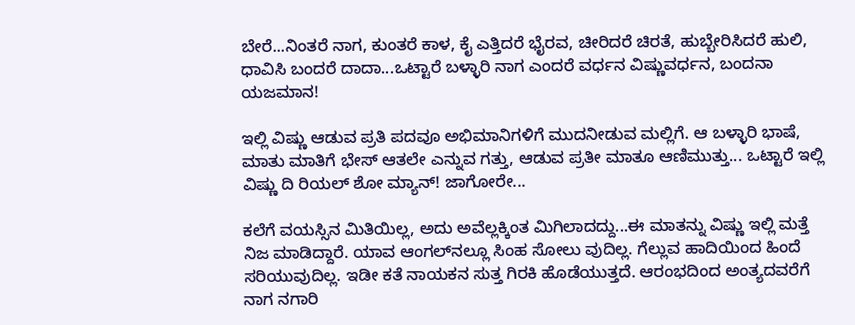ಬೇರೆ...ನಿಂತರೆ ನಾಗ, ಕುಂತರೆ ಕಾಳ, ಕೈ ಎತ್ತಿದರೆ ಭೈರವ, ಚೀರಿದರೆ ಚಿರತೆ, ಹುಬ್ಬೇರಿಸಿದರೆ ಹುಲಿ, ಧಾವಿಸಿ ಬಂದರೆ ದಾದಾ...ಒಟ್ಟಾರೆ ಬಳ್ಳಾರಿ ನಾಗ ಎಂದರೆ ವರ್ಧನ ವಿಷ್ಣುವರ್ಧನ, ಬಂದನಾ ಯಜಮಾನ!

ಇಲ್ಲಿ ವಿಷ್ಣು ಆಡುವ ಪ್ರತಿ ಪದವೂ ಅಭಿಮಾನಿಗಳಿಗೆ ಮುದನೀಡುವ ಮಲ್ಲಿಗೆ. ಆ ಬಳ್ಳಾರಿ ಭಾಷೆ, ಮಾತು ಮಾತಿಗೆ ಭೇಸ್ ಆತಲೇ ಎನ್ನುವ ಗತ್ತು, ಆಡುವ ಪ್ರತೀ ಮಾತೂ ಆಣಿಮುತ್ತು... ಒಟ್ಟಾರೆ ಇಲ್ಲಿ ವಿಷ್ಣು ದಿ ರಿಯಲ್ ಶೋ ಮ್ಯಾನ್! ಜಾಗೋರೇ...

ಕಲೆಗೆ ವಯಸ್ಸಿನ ಮಿತಿಯಿಲ್ಲ, ಅದು ಅವೆಲ್ಲಕ್ಕಿಂತ ಮಿಗಿಲಾದದ್ದು...ಈ ಮಾತನ್ನು ವಿಷ್ಣು ಇಲ್ಲಿ ಮತ್ತೆ ನಿಜ ಮಾಡಿದ್ದಾರೆ. ಯಾವ ಆಂಗಲ್‌ನಲ್ಲೂ ಸಿಂಹ ಸೋಲು ವುದಿಲ್ಲ. ಗೆಲ್ಲುವ ಹಾದಿಯಿಂದ ಹಿಂದೆ ಸರಿಯುವುದಿಲ್ಲ. ಇಡೀ ಕತೆ ನಾಯಕನ ಸುತ್ತ ಗಿರಕಿ ಹೊಡೆಯುತ್ತದೆ. ಆರಂಭದಿಂದ ಅಂತ್ಯದವರೆಗೆ ನಾಗ ನಗಾರಿ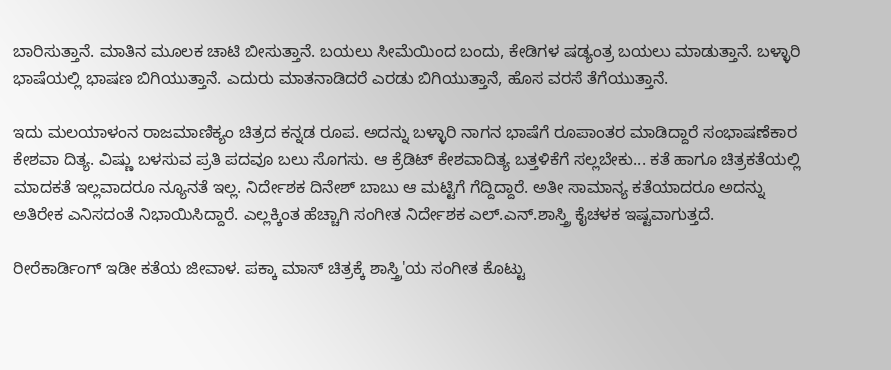ಬಾರಿಸುತ್ತಾನೆ. ಮಾತಿನ ಮೂಲಕ ಚಾಟಿ ಬೀಸುತ್ತಾನೆ. ಬಯಲು ಸೀಮೆಯಿಂದ ಬಂದು, ಕೇಡಿಗಳ ಷಡ್ಯಂತ್ರ ಬಯಲು ಮಾಡುತ್ತಾನೆ. ಬಳ್ಳಾರಿ ಭಾಷೆಯಲ್ಲಿ ಭಾಷಣ ಬಿಗಿಯುತ್ತಾನೆ. ಎದುರು ಮಾತನಾಡಿದರೆ ಎರಡು ಬಿಗಿಯುತ್ತಾನೆ, ಹೊಸ ವರಸೆ ತೆಗೆಯುತ್ತಾನೆ.

ಇದು ಮಲಯಾಳಂನ ರಾಜಮಾಣಿಕ್ಯಂ ಚಿತ್ರದ ಕನ್ನಡ ರೂಪ. ಅದನ್ನು ಬಳ್ಳಾರಿ ನಾಗನ ಭಾಷೆಗೆ ರೂಪಾಂತರ ಮಾಡಿದ್ದಾರೆ ಸಂಭಾಷಣೆಕಾರ ಕೇಶವಾ ದಿತ್ಯ. ವಿಷ್ಣು ಬಳಸುವ ಪ್ರತಿ ಪದವೂ ಬಲು ಸೊಗಸು. ಆ ಕ್ರೆಡಿಟ್ ಕೇಶವಾದಿತ್ಯ ಬತ್ತಳಿಕೆಗೆ ಸಲ್ಲಬೇಕು... ಕತೆ ಹಾಗೂ ಚಿತ್ರಕತೆಯಲ್ಲಿ ಮಾದಕತೆ ಇಲ್ಲವಾದರೂ ನ್ಯೂನತೆ ಇಲ್ಲ. ನಿರ್ದೇಶಕ ದಿನೇಶ್ ಬಾಬು ಆ ಮಟ್ಟಿಗೆ ಗೆದ್ದಿದ್ದಾರೆ. ಅತೀ ಸಾಮಾನ್ಯ ಕತೆಯಾದರೂ ಅದನ್ನು ಅತಿರೇಕ ಎನಿಸದಂತೆ ನಿಭಾಯಿಸಿದ್ದಾರೆ. ಎಲ್ಲಕ್ಕಿಂತ ಹೆಚ್ಚಾಗಿ ಸಂಗೀತ ನಿರ್ದೇಶಕ ಎಲ್.ಎನ್.ಶಾಸ್ತ್ರಿ ಕೈಚಳಕ ಇಷ್ಟವಾಗುತ್ತದೆ.

ರೀರೆಕಾರ್ಡಿಂಗ್ ಇಡೀ ಕತೆಯ ಜೀವಾಳ. ಪಕ್ಕಾ ಮಾಸ್ ಚಿತ್ರಕ್ಕೆ ಶಾಸ್ತ್ರಿ'ಯ ಸಂಗೀತ ಕೊಟ್ಟು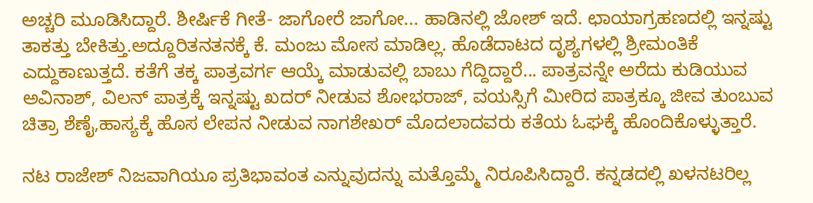ಅಚ್ಚರಿ ಮೂಡಿಸಿದ್ದಾರೆ. ಶೀರ್ಷಿಕೆ ಗೀತೆ- ಜಾಗೋರೆ ಜಾಗೋ... ಹಾಡಿನಲ್ಲಿ ಜೋಶ್ ಇದೆ. ಛಾಯಾಗ್ರಹಣದಲ್ಲಿ ಇನ್ನಷ್ಟು ತಾಕತ್ತು ಬೇಕಿತ್ತು.ಅದ್ದೂರಿತನತನಕ್ಕೆ ಕೆ. ಮಂಜು ಮೋಸ ಮಾಡಿಲ್ಲ. ಹೊಡೆದಾಟದ ದೃಶ್ಯಗಳಲ್ಲಿ ಶ್ರೀಮಂತಿಕೆ ಎದ್ದುಕಾಣುತ್ತದೆ. ಕತೆಗೆ ತಕ್ಕ ಪಾತ್ರವರ್ಗ ಆಯ್ಕೆ ಮಾಡುವಲ್ಲಿ ಬಾಬು ಗೆದ್ದಿದ್ದಾರೆ... ಪಾತ್ರವನ್ನೇ ಅರೆದು ಕುಡಿಯುವ ಅವಿನಾಶ್, ವಿಲನ್ ಪಾತ್ರಕ್ಕೆ ಇನ್ನಷ್ಟು ಖದರ್ ನೀಡುವ ಶೋಭರಾಜ್, ವಯಸ್ಸಿಗೆ ಮೀರಿದ ಪಾತ್ರಕ್ಕೂ ಜೀವ ತುಂಬುವ ಚಿತ್ರಾ ಶೆಣೈ,ಹಾಸ್ಯಕ್ಕೆ ಹೊಸ ಲೇಪನ ನೀಡುವ ನಾಗಶೇಖರ್ ಮೊದಲಾದವರು ಕತೆಯ ಓಘಕ್ಕೆ ಹೊಂದಿಕೊಳ್ಳುತ್ತಾರೆ.

ನಟ ರಾಜೇಶ್ ನಿಜವಾಗಿಯೂ ಪ್ರತಿಭಾವಂತ ಎನ್ನುವುದನ್ನು ಮತ್ತೊಮ್ಮೆ ನಿರೂಪಿಸಿದ್ದಾರೆ. ಕನ್ನಡದಲ್ಲಿ ಖಳನಟರಿಲ್ಲ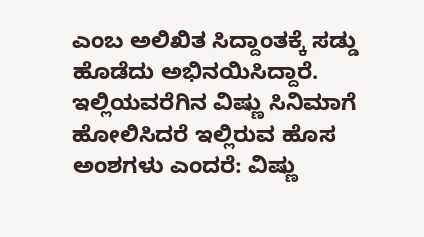ಎಂಬ ಅಲಿಖಿತ ಸಿದ್ದಾಂತಕ್ಕೆ ಸಡ್ಡು ಹೊಡೆದು ಅಭಿನಯಿಸಿದ್ದಾರೆ. ಇಲ್ಲಿಯವರೆಗಿನ ವಿಷ್ಣು ಸಿನಿಮಾಗೆ ಹೋಲಿಸಿದರೆ ಇಲ್ಲಿರುವ ಹೊಸ ಅಂಶಗಳು ಎಂದರೆ: ವಿಷ್ಣು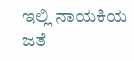ಇಲ್ಲಿ ನಾಯಕಿಯ ಜತೆ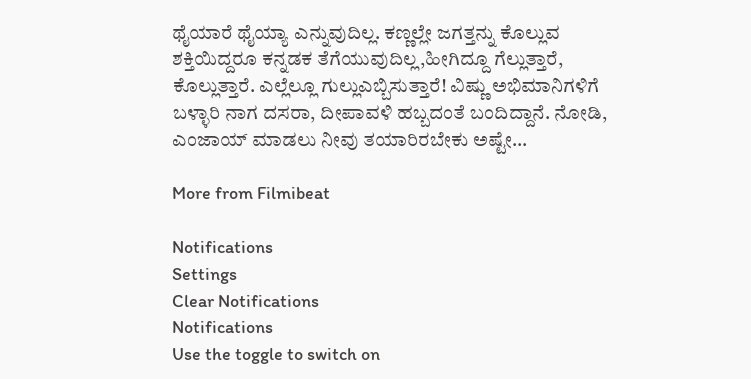ಥೈಯಾರೆ ಥೈಯ್ಯಾ ಎನ್ನುವುದಿಲ್ಲ. ಕಣ್ಣಲ್ಲೇ ಜಗತ್ತನ್ನು ಕೊಲ್ಲುವ ಶಕ್ತಿಯಿದ್ದರೂ ಕನ್ನಡಕ ತೆಗೆಯುವುದಿಲ್ಲ,ಹೀಗಿದ್ದೂ ಗೆಲ್ಲುತ್ತಾರೆ, ಕೊಲ್ಲುತ್ತಾರೆ. ಎಲ್ಲೆಲ್ಲೂ ಗುಲ್ಲುಎಬ್ಬಿಸುತ್ತಾರೆ! ವಿಷ್ಣು ಅಭಿಮಾನಿಗಳಿಗೆ ಬಳ್ಳಾರಿ ನಾಗ ದಸರಾ, ದೀಪಾವಳಿ ಹಬ್ಬದಂತೆ ಬಂದಿದ್ದಾನೆ. ನೋಡಿ, ಎಂಜಾಯ್ ಮಾಡಲು ನೀವು ತಯಾರಿರಬೇಕು ಅಷ್ಟೇ...

More from Filmibeat

Notifications
Settings
Clear Notifications
Notifications
Use the toggle to switch on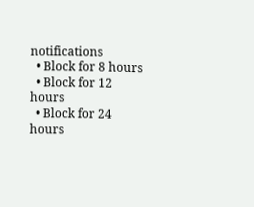notifications
  • Block for 8 hours
  • Block for 12 hours
  • Block for 24 hours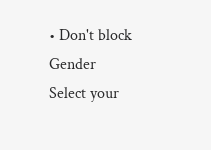• Don't block
Gender
Select your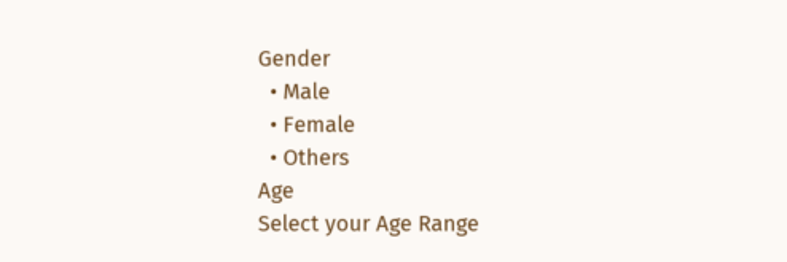Gender
  • Male
  • Female
  • Others
Age
Select your Age Range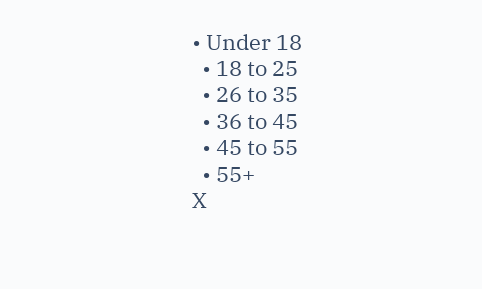• Under 18
  • 18 to 25
  • 26 to 35
  • 36 to 45
  • 45 to 55
  • 55+
X